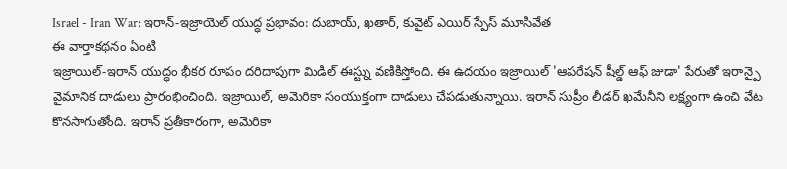Israel - Iran War: ఇరాన్-ఇజ్రాయెల్ యుద్ధ ప్రభావం: దుబాయ్, ఖతార్, కువైట్ ఎయిర్ స్పేస్ మూసివేత
ఈ వార్తాకథనం ఏంటి
ఇజ్రాయిల్-ఇరాన్ యుద్ధం భీకర రూపం దరిదాపుగా మిడిల్ ఈస్ట్ను వణికిస్తోంది. ఈ ఉదయం ఇజ్రాయిల్ 'ఆపరేషన్ షీల్డ్ ఆఫ్ జుడా' పేరుతో ఇరాన్పై వైమానిక దాడులు ప్రారంభించింది. ఇజ్రాయిల్, అమెరికా సంయుక్తంగా దాడులు చేపడుతున్నాయి. ఇరాన్ సుప్రీం లీడర్ ఖమేనీని లక్ష్యంగా ఉంచి వేట కొనసాగుతోంది. ఇరాన్ ప్రతీకారంగా, అమెరికా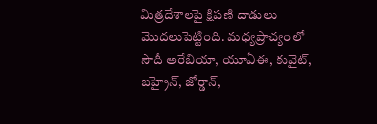మిత్రదేశాలపై క్షిపణి దాడులు మొదలుపెట్టింది. మధ్యప్రాచ్యంలో సౌదీ అరేబియా, యూఏఈ, కువైట్, బహ్రైన్, జోర్డాన్,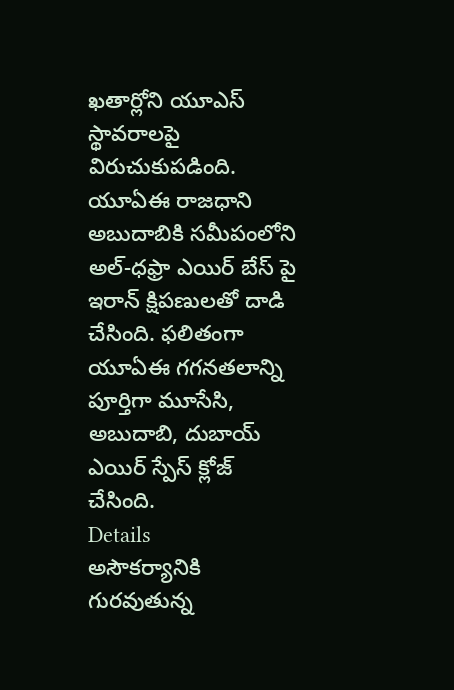ఖతార్లోని యూఎస్ స్థావరాలపై విరుచుకుపడింది. యూఏఈ రాజధాని అబుదాబికి సమీపంలోని అల్-ధఫ్రా ఎయిర్ బేస్ పై ఇరాన్ క్షిపణులతో దాడి చేసింది. ఫలితంగా యూఏఈ గగనతలాన్ని పూర్తిగా మూసేసి, అబుదాబి, దుబాయ్ ఎయిర్ స్పేస్ క్లోజ్ చేసింది.
Details
అసౌకర్యానికి గురవుతున్న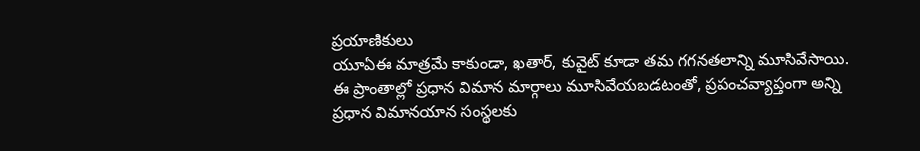ప్రయాణికులు
యూఏఈ మాత్రమే కాకుండా, ఖతార్, కువైట్ కూడా తమ గగనతలాన్ని మూసివేసాయి. ఈ ప్రాంతాల్లో ప్రధాన విమాన మార్గాలు మూసివేయబడటంతో, ప్రపంచవ్యాప్తంగా అన్ని ప్రధాన విమానయాన సంస్థలకు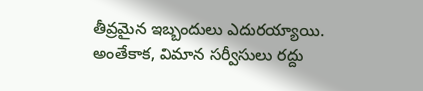తీవ్రమైన ఇబ్బందులు ఎదురయ్యాయి. అంతేకాక, విమాన సర్వీసులు రద్దు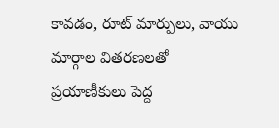కావడం, రూట్ మార్పులు, వాయు మార్గాల వితరణలతో ప్రయాణీకులు పెద్ద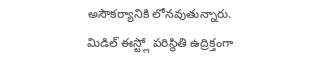అసౌకర్యానికి లోనవుతున్నారు. మిడిల్ ఈస్ట్లో పరిస్థితి ఉద్రిక్తంగా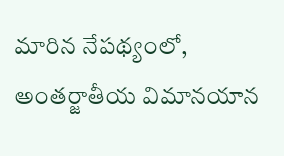మారిన నేపథ్యంలో, అంతర్జాతీయ విమానయాన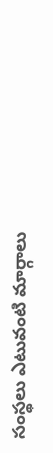సంస్థలు ఎటువంటి మార్గాలు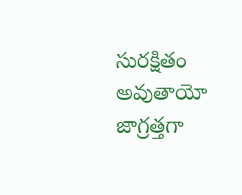సురక్షితం అవుతాయో జాగ్రత్తగా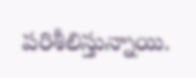పరిశీలిస్తున్నాయి.